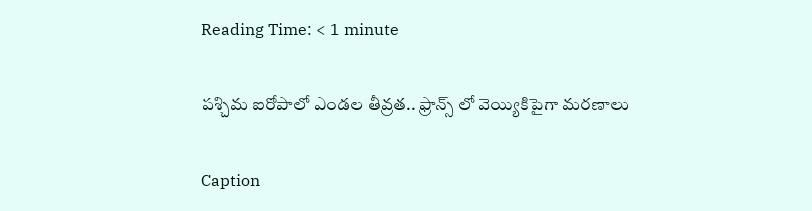Reading Time: < 1 minute

పశ్చిమ ఐరోపాలో ఎండల తీవ్రత.. ఫ్రాన్స్ లో వెయ్యికిపైగా మరణాలు

Caption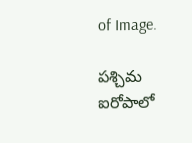of Image.

పశ్చిమ ఐరోపాలో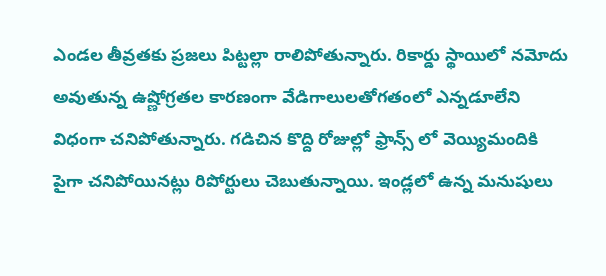ఎండల తీవ్రతకు ప్రజలు పిట్టల్లా రాలిపోతున్నారు. రికార్డు స్థాయిలో నమోదు అవుతున్న ఉష్ణోగ్రతల కారణంగా వేడిగాలులతోగతంలో ఎన్నడూలేని విధంగా చనిపోతున్నారు. గడిచిన కొద్ది రోజుల్లో ఫ్రాన్స్ లో వెయ్యిమందికి పైగా చనిపోయినట్లు రిపోర్టులు చెబుతున్నాయి. ఇండ్లలో ఉన్న మనుషులు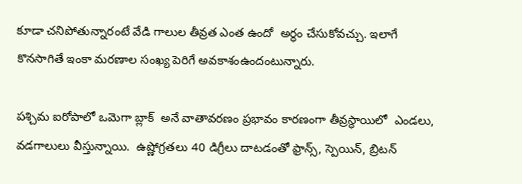కూడా చనిపోతున్నారంటే వేడి గాలుల తీవ్రత ఎంత ఉందో  అర్థం చేసుకోవచ్చు. ఇలాగే కొనసాగితే ఇంకా మరణాల సంఖ్య పెరిగే అవకాశంఉందంటున్నారు.

పశ్చిమ ఐరోపాలో ఒమెగా బ్లాక్  అనే వాతావరణం ప్రభావం కారణంగా తీవ్రస్థాయిలో  ఎండలు, వడగాలులు వీస్తున్నాయి.  ఉష్ణోగ్రతలు 40 డిగ్రీలు దాటడంతో ఫ్రాన్స్, స్పెయిన్, బ్రిటన్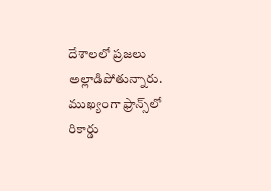దేశాలలో ప్రజలు అల్లాడిపోతున్నారు. ముఖ్యంగా ఫ్రాన్స్‌లో రికార్డు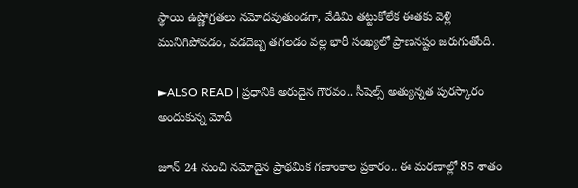స్థాయి ఉష్ణోగ్రతలు నమోదవుతుండగా, వేడిమి తట్టుకోలేక ఈతకు వెళ్లి మునిగిపోవడం, వడదెబ్బ తగలడం వల్ల భారీ సంఖ్యలో ప్రాణనష్టం జరుగుతోంది.

►ALSO READ | ప్రధానికి అరుదైన గౌరవం.. సీషెల్స్ అత్యున్నత పురస్కారం అందుకున్న మోదీ

జూన్ 24 నుంచి నమోదైన ప్రాథమిక గణాంకాల ప్రకారం.. ఈ మరణాల్లో 85 శాతం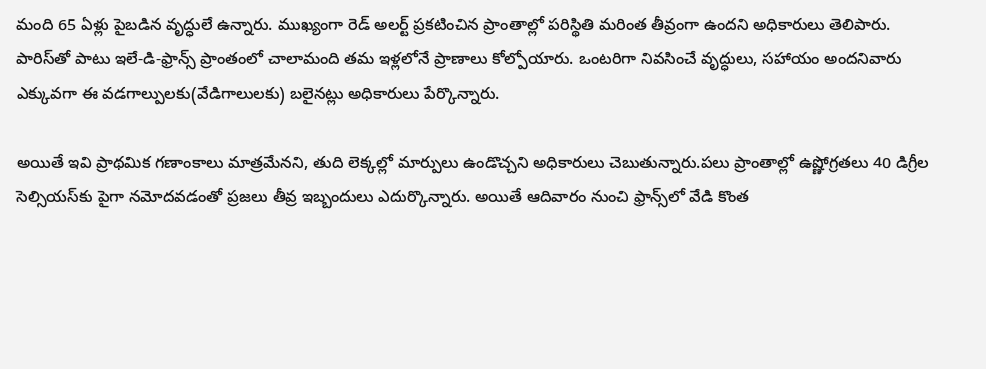మంది 65 ఏళ్లు పైబడిన వృద్ధులే ఉన్నారు. ముఖ్యంగా రెడ్ అలర్ట్ ప్రకటించిన ప్రాంతాల్లో పరిస్థితి మరింత తీవ్రంగా ఉందని అధికారులు తెలిపారు. పారిస్‌తో పాటు ఇలే-డి-ఫ్రాన్స్ ప్రాంతంలో చాలామంది తమ ఇళ్లలోనే ప్రాణాలు కోల్పోయారు. ఒంటరిగా నివసించే వృద్ధులు, సహాయం అందనివారు ఎక్కువగా ఈ వడగాల్పులకు(వేడిగాలులకు) బలైనట్లు అధికారులు పేర్కొన్నారు.

అయితే ఇవి ప్రాథమిక గణాంకాలు మాత్రమేనని, తుది లెక్కల్లో మార్పులు ఉండొచ్చని అధికారులు చెబుతున్నారు.పలు ప్రాంతాల్లో ఉష్ణోగ్రతలు 40 డిగ్రీల సెల్సియస్‌కు పైగా నమోదవడంతో ప్రజలు తీవ్ర ఇబ్బందులు ఎదుర్కొన్నారు. అయితే ఆదివారం నుంచి ఫ్రాన్స్‌లో వేడి కొంత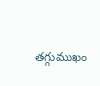తగ్గుముఖం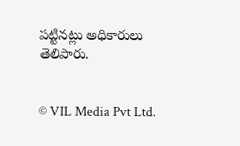పట్టినట్లు అధికారులు తెలిపారు.


© VIL Media Pvt Ltd.